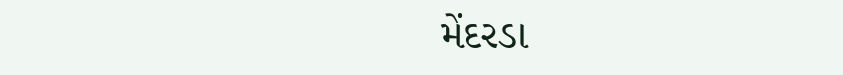મેંદરડા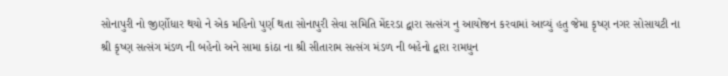સોનાપુરી નો જીર્ણોધાર થયો ને એક મહિનો પુર્ણ થતા સોનાપુરી સેવા સમિતિ મેંદરડા દ્વારા સત્સંગ નુ આયોજન કરવામાં આવ્યું હતુ જેમા કૃષ્ણ નગર સોસાયટી ના શ્રી કૃષ્ણ સત્સંગ મંડળ ની બહેનો અને સામા કાંઠા ના શ્રી સીતારામ સત્સંગ મંડળ ની બહેનો દ્વારા રામધુન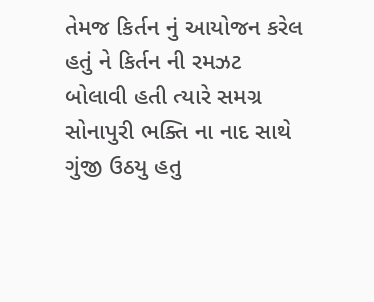તેમજ કિર્તન નું આયોજન કરેલ હતું ને કિર્તન ની રમઝટ બોલાવી હતી ત્યારે સમગ્ર સોનાપુરી ભક્તિ ના નાદ સાથે ગુંજી ઉઠયુ હતુ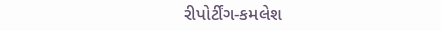રીપોર્ટીંગ-કમલેશ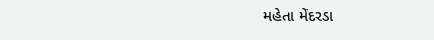મહેતા મેંદરડા